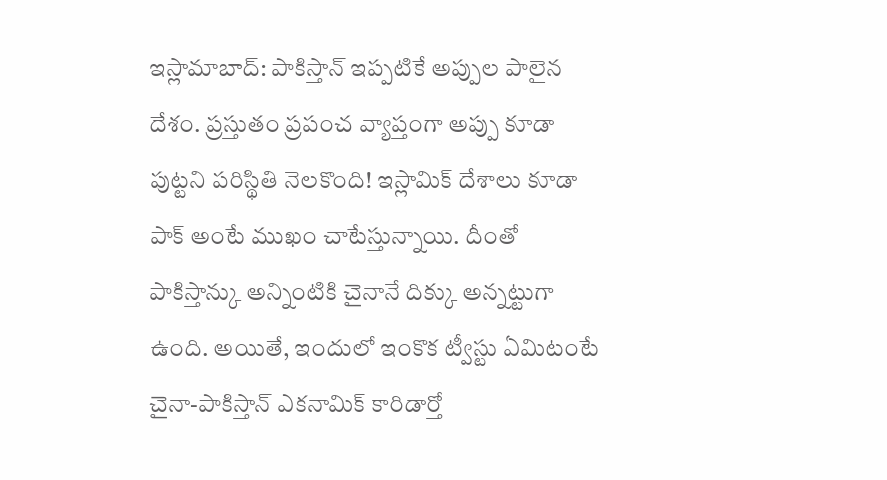ఇస్లామాబాద్: పాకిస్తాన్ ఇప్పటికే అప్పుల పాలైన దేశం. ప్రస్తుతం ప్రపంచ వ్యాప్తంగా అప్పు కూడా పుట్టని పరిస్థితి నెలకొంది! ఇస్లామిక్ దేశాలు కూడా పాక్ అంటే ముఖం చాటేస్తున్నాయి. దీంతో పాకిస్తాన్కు అన్నింటికి చైనానే దిక్కు అన్నట్టుగా ఉంది. అయితే, ఇందులో ఇంకొక ట్వీస్టు ఏమిటంటే చైనా-పాకిస్తాన్ ఎకనామిక్ కారిడార్తో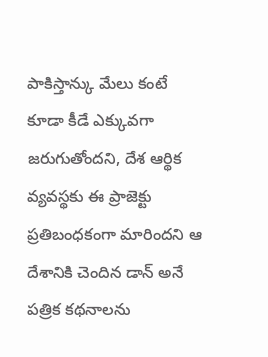పాకిస్తాన్కు మేలు కంటే కూడా కీడే ఎక్కువగా జరుగుతోందని, దేశ ఆర్థిక వ్యవస్థకు ఈ ప్రాజెక్టు ప్రతిబంధకంగా మారిందని ఆ దేశానికి చెందిన డాన్ అనే పత్రిక కథనాలను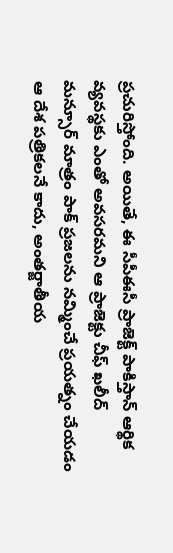ప్రచురిస్తోంది. అయితే, ఈ సీపీఈసీ ప్రాజెక్ట్ పాకిస్తాన్ ఆర్థిక వ్యవస్థకు ఎంతో అవసరమని ఆ ప్రాజెక్టు చీఫ్ ఖలీద్ మన్సూర్ మాత్రం పాక్ ప్రజలను నమ్మించే ప్రయత్నం చేయడం ఆ దేశ పత్రికలనే కాదు, అంతర్జాతీయ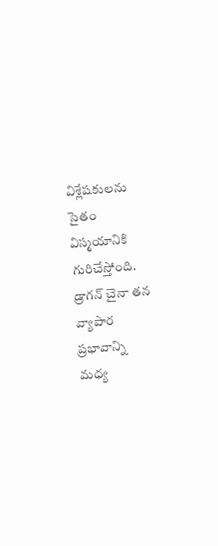విశ్లేషకులను సైతం విస్మయానికి గురిచేస్తోంది.
డ్రాగన్ చైనా తన వ్యాపార ప్రభావాన్ని మధ్య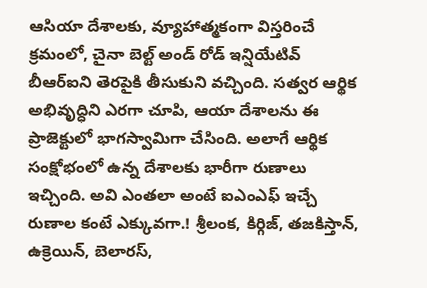ఆసియా దేశాలకు, వ్యూహాత్మకంగా విస్తరించే క్రమంలో, చైనా బెల్ట్ అండ్ రోడ్ ఇన్షియేటివ్ బీఆర్ఐని తెరపైకి తీసుకుని వచ్చింది. సత్వర ఆర్థిక అభివృద్ధిని ఎరగా చూపి, ఆయా దేశాలను ఈ ప్రాజెక్టులో భాగస్వామిగా చేసింది. అలాగే ఆర్థిక సంక్షోభంలో ఉన్న దేశాలకు భారీగా రుణాలు ఇచ్చింది. అవి ఎంతలా అంటే ఐఎంఎఫ్ ఇచ్చే రుణాల కంటే ఎక్కువగా.! శ్రీలంక, కిర్గిజ్, తజకిస్తాన్, ఉక్రెయిన్, బెలారస్,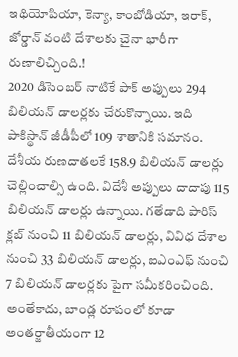ఇథియోపియా, కెన్యా, కాంబోడియా, ఇరాక్, జోర్డాన్ వంటి దేశాలకు చైనా భారీగా రుణాలిచ్చింది.!
2020 డిసెంబర్ నాటికే పాక్ అప్పులు 294 బిలియన్ డాలర్లకు చేరుకొన్నాయి. ఇది పాకిస్థాన్ జీడీపీలో 109 శాతానికి సమానం. దేశీయ రుణదాతలకే 158.9 బిలియన్ డాలర్లు చెల్లించాల్సి ఉంది. విదేశీ అప్పులు దాదాపు 115 బిలియన్ డాలర్లు ఉన్నాయి. గతేడాది పారిస్ క్లబ్ నుంచి 11 బిలియన్ డాలర్లు, వివిధ దేశాల నుంచి 33 బిలియన్ డాలర్లు, ఐఎంఎఫ్ నుంచి 7 బిలియన్ డాలర్లకు పైగా సమీకరించింది. అంతేకాదు, బాండ్ల రూపంలో కూడా అంతర్జాతీయంగా 12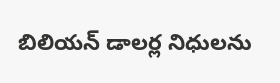బిలియన్ డాలర్ల నిధులను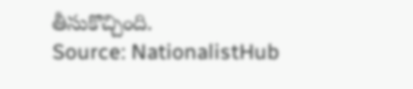తీసుకొచ్చింది.
Source: NationalistHub